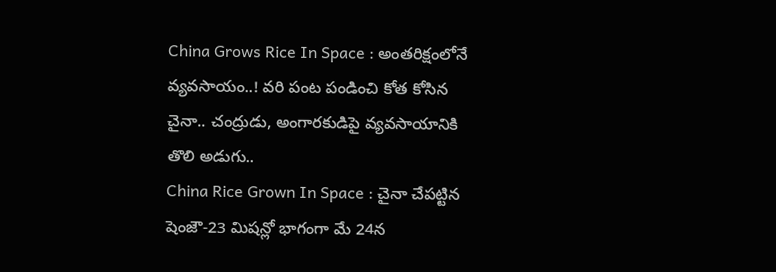China Grows Rice In Space : అంతరిక్షంలోనే వ్యవసాయం..! వరి పంట పండించి కోత కోసిన చైనా.. చంద్రుడు, అంగారకుడిపై వ్యవసాయానికి తొలి అడుగు..
China Rice Grown In Space : చైనా చేపట్టిన షెంజౌ-23 మిషన్లో భాగంగా మే 24న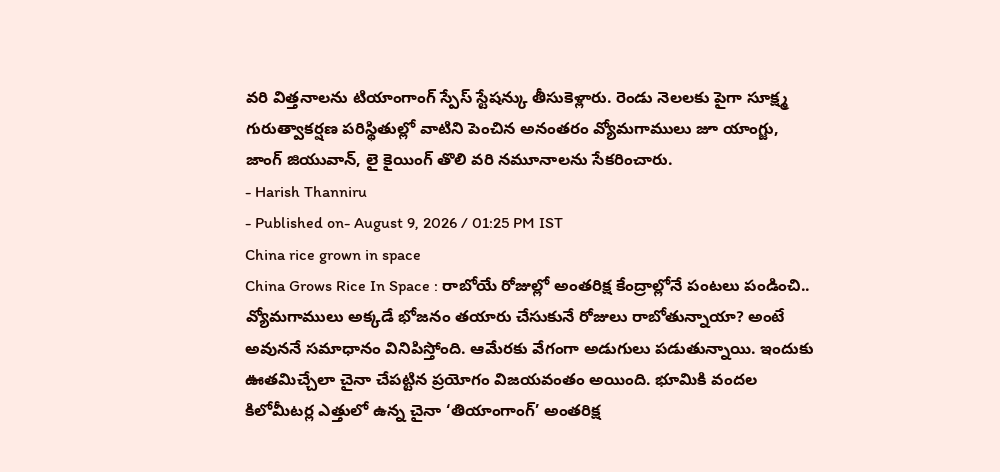వరి విత్తనాలను టియాంగాంగ్ స్పేస్ స్టేషన్కు తీసుకెళ్లారు. రెండు నెలలకు పైగా సూక్ష్మ గురుత్వాకర్షణ పరిస్థితుల్లో వాటిని పెంచిన అనంతరం వ్యోమగాములు జూ యాంగ్జు, జాంగ్ జియువాన్, లై కైయింగ్ తొలి వరి నమూనాలను సేకరించారు.
- Harish Thanniru
- Published on- August 9, 2026 / 01:25 PM IST
China rice grown in space
China Grows Rice In Space : రాబోయే రోజుల్లో అంతరిక్ష కేంద్రాల్లోనే పంటలు పండించి.. వ్యోమగాములు అక్కడే భోజనం తయారు చేసుకునే రోజులు రాబోతున్నాయా? అంటే అవుననే సమాధానం వినిపిస్తోంది. ఆమేరకు వేగంగా అడుగులు పడుతున్నాయి. ఇందుకు ఊతమిచ్చేలా చైనా చేపట్టిన ప్రయోగం విజయవంతం అయింది. భూమికి వందల కిలోమీటర్ల ఎత్తులో ఉన్న చైనా ‘తియాంగాంగ్’ అంతరిక్ష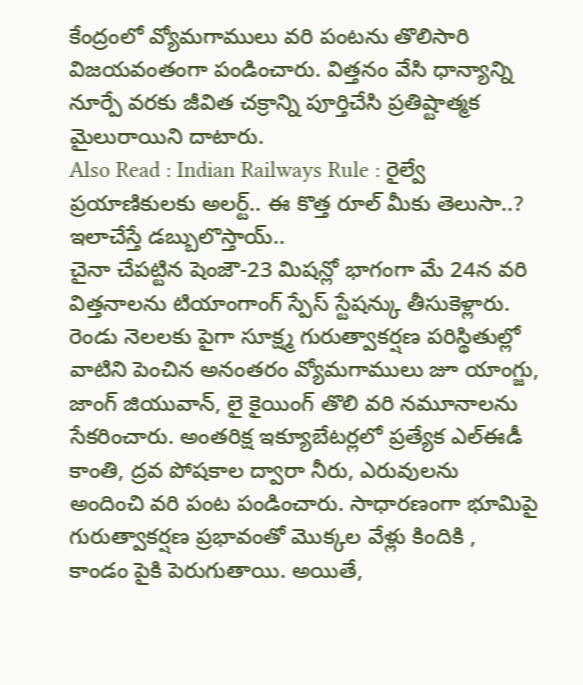కేంద్రంలో వ్యోమగాములు వరి పంటను తొలిసారి విజయవంతంగా పండించారు. విత్తనం వేసి ధాన్యాన్ని నూర్పే వరకు జీవిత చక్రాన్ని పూర్తిచేసి ప్రతిష్టాత్మక మైలురాయిని దాటారు.
Also Read : Indian Railways Rule : రైల్వే ప్రయాణికులకు అలర్ట్.. ఈ కొత్త రూల్ మీకు తెలుసా..? ఇలాచేస్తే డబ్బులొస్తాయ్..
చైనా చేపట్టిన షెంజౌ-23 మిషన్లో భాగంగా మే 24న వరి విత్తనాలను టియాంగాంగ్ స్పేస్ స్టేషన్కు తీసుకెళ్లారు. రెండు నెలలకు పైగా సూక్ష్మ గురుత్వాకర్షణ పరిస్థితుల్లో వాటిని పెంచిన అనంతరం వ్యోమగాములు జూ యాంగ్జు, జాంగ్ జియువాన్, లై కైయింగ్ తొలి వరి నమూనాలను సేకరించారు. అంతరిక్ష ఇక్యూబేటర్లలో ప్రత్యేక ఎల్ఈడీ కాంతి, ద్రవ పోషకాల ద్వారా నీరు, ఎరువులను అందించి వరి పంట పండించారు. సాధారణంగా భూమిపై గురుత్వాకర్షణ ప్రభావంతో మొక్కల వేళ్లు కిందికి , కాండం పైకి పెరుగుతాయి. అయితే,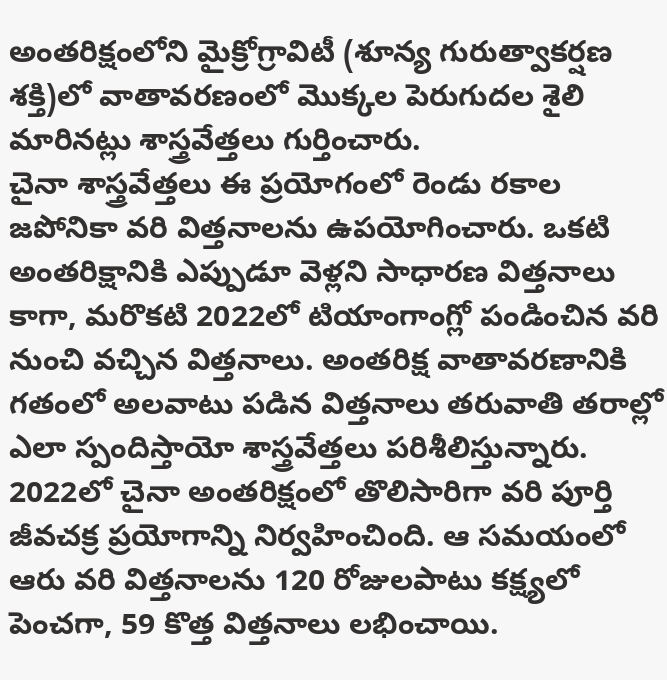అంతరిక్షంలోని మైక్రోగ్రావిటీ (శూన్య గురుత్వాకర్షణ శక్తి)లో వాతావరణంలో మొక్కల పెరుగుదల శైలి మారినట్లు శాస్త్రవేత్తలు గుర్తించారు.
చైనా శాస్త్రవేత్తలు ఈ ప్రయోగంలో రెండు రకాల జపోనికా వరి విత్తనాలను ఉపయోగించారు. ఒకటి అంతరిక్షానికి ఎప్పుడూ వెళ్లని సాధారణ విత్తనాలు కాగా, మరొకటి 2022లో టియాంగాంగ్లో పండించిన వరి నుంచి వచ్చిన విత్తనాలు. అంతరిక్ష వాతావరణానికి గతంలో అలవాటు పడిన విత్తనాలు తరువాతి తరాల్లో ఎలా స్పందిస్తాయో శాస్త్రవేత్తలు పరిశీలిస్తున్నారు. 2022లో చైనా అంతరిక్షంలో తొలిసారిగా వరి పూర్తి జీవచక్ర ప్రయోగాన్ని నిర్వహించింది. ఆ సమయంలో ఆరు వరి విత్తనాలను 120 రోజులపాటు కక్ష్యలో పెంచగా, 59 కొత్త విత్తనాలు లభించాయి.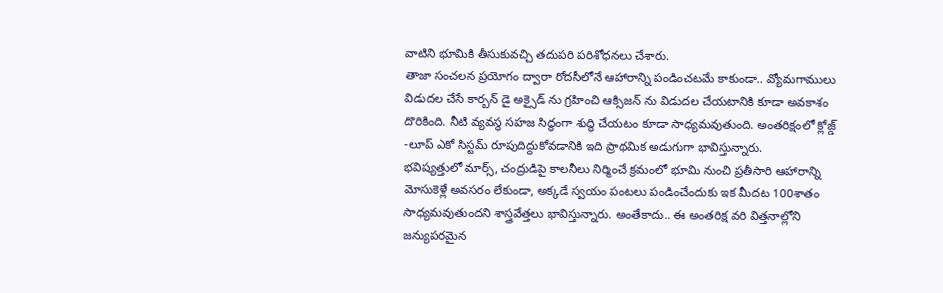వాటిని భూమికి తీసుకువచ్చి తదుపరి పరిశోధనలు చేశారు.
తాజా సంచలన ప్రయోగం ద్వారా రోదసీలోనే ఆహారాన్ని పండించటమే కాకుండా.. వ్యోమగాములు విడుదల చేసే కార్బన్ డై అక్సైడ్ ను గ్రహించి ఆక్సిజన్ ను విడుదల చేయటానికి కూడా అవకాశం దొరికింది. నీటి వ్యవస్థ సహజ సిద్ధంగా శుద్ధి చేయటం కూడా సాధ్యమవుతుంది. అంతరిక్షంలో క్లోజ్డ్ -లూప్ ఎకో సిస్టమ్ రూపుదిద్దుకోవడానికి ఇది ప్రాథమిక అడుగుగా భావిస్తున్నారు.
భవిష్యత్తులో మార్స్, చంద్రుడిపై కాలనీలు నిర్మించే క్రమంలో భూమి నుంచి ప్రతీసారి ఆహారాన్ని మోసుకెళ్లే అవసరం లేకుండా, అక్కడే స్వయం పంటలు పండించేందుకు ఇక మీదట 100శాతం సాధ్యమవుతుందని శాస్త్రవేత్తలు భావిస్తున్నారు. అంతేకాదు.. ఈ అంతరిక్ష వరి విత్తనాల్లోని జన్యుపరమైన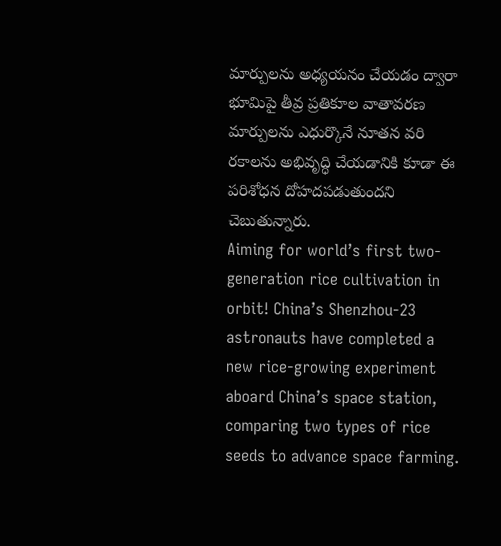మార్పులను అధ్యయనం చేయడం ద్వారా భూమిపై తీవ్ర ప్రతికూల వాతావరణ మార్పులను ఎధుర్కొనే నూతన వరి రకాలను అభివృద్ధి చేయడానికి కూడా ఈ పరిశోధన దోహదపడుతుందని చెబుతున్నారు.
Aiming for world’s first two-generation rice cultivation in orbit! China’s Shenzhou-23 astronauts have completed a new rice-growing experiment aboard China’s space station, comparing two types of rice seeds to advance space farming.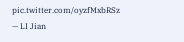pic.twitter.com/oyzfMxbRSz
— LI Jian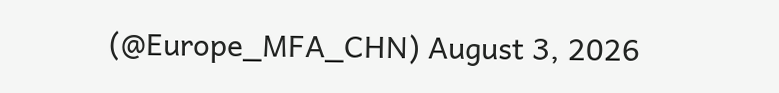(@Europe_MFA_CHN) August 3, 2026